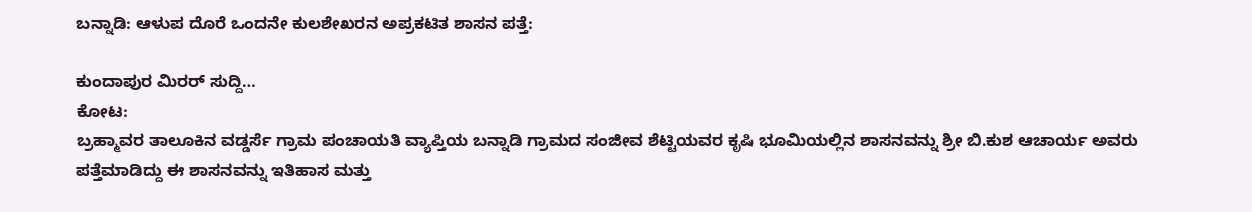ಬನ್ನಾಡಿ: ಆಳುಪ ದೊರೆ ಒಂದನೇ ಕುಲಶೇಖರನ ಅಪ್ರಕಟಿತ ಶಾಸನ ಪತ್ತೆ:

ಕುಂದಾಪುರ ಮಿರರ್ ಸುದ್ದಿ…
ಕೋಟ:
ಬ್ರಹ್ಮಾವರ ತಾಲೂಕಿನ ವಡ್ಡರ್ಸೆ ಗ್ರಾಮ ಪಂಚಾಯತಿ ವ್ಯಾಪ್ತಿಯ ಬನ್ನಾಡಿ ಗ್ರಾಮದ ಸಂಜೀವ ಶೆಟ್ಟಿಯವರ ಕೃಷಿ ಭೂಮಿಯಲ್ಲಿನ ಶಾಸನವನ್ನು ಶ್ರೀ ಬಿ.ಕುಶ ಆಚಾರ್ಯ ಅವರು ಪತ್ತೆಮಾಡಿದ್ದು ಈ‌ ಶಾಸನವನ್ನು ಇತಿಹಾಸ ಮತ್ತು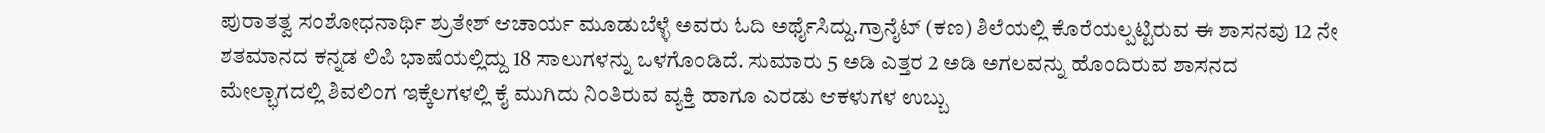ಪುರಾತತ್ವ ಸಂಶೋಧನಾರ್ಥಿ ಶ್ರುತೇಶ್ ಆಚಾರ್ಯ ಮೂಡುಬೆಳ್ಳೆ ಅವರು ಓದಿ ಅರ್ಥೈಸಿದ್ದು.ಗ್ರಾನೈಟ್ (ಕಣ) ಶಿಲೆಯಲ್ಲಿ ಕೊರೆಯಲ್ಪಟ್ಟಿರುವ ಈ ಶಾಸನವು 12 ನೇ ಶತಮಾನದ ಕನ್ನಡ‌ ಲಿಪಿ‌ ಭಾಷೆಯಲ್ಲಿದ್ದು 18 ಸಾಲುಗಳನ್ನು ಒಳಗೊಂಡಿದೆ‌. ಸುಮಾರು 5 ಅಡಿ ಎತ್ತರ 2 ಅಡಿ ಅಗಲವನ್ನು ಹೊಂದಿರುವ ಶಾಸನದ ಮೇಲ್ಭಾಗದಲ್ಲಿ ಶಿವಲಿಂಗ ಇಕ್ಕೆಲಗಳಲ್ಲಿ ಕೈ ಮುಗಿದು ನಿಂತಿರುವ ವ್ಯಕ್ತಿ ಹಾಗೂ ಎರಡು ಆಕಳುಗಳ ಉಬ್ಬು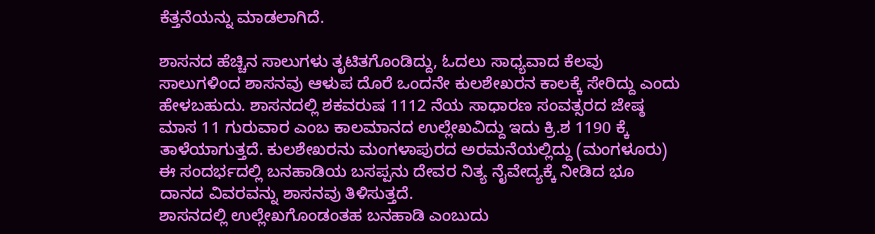ಕೆತ್ತನೆಯನ್ನು ಮಾಡಲಾಗಿದೆ.

ಶಾಸನದ ಹೆಚ್ಚಿನ ಸಾಲುಗಳು ತೃಟಿತಗೊಂಡಿದ್ದು, ಓದಲು ಸಾಧ್ಯವಾದ ಕೆಲವು ಸಾಲುಗಳಿಂದ ಶಾಸನವು ಆಳುಪ ದೊರೆ ಒಂದನೇ ಕುಲಶೇಖರನ ಕಾಲಕ್ಕೆ ಸೇರಿದ್ದು ಎಂದು ಹೇಳಬಹುದು. ಶಾಸನದಲ್ಲಿ ಶಕವರುಷ 1112 ನೆಯ ಸಾಧಾರಣ ಸಂವತ್ಸರದ ಜೇಷ್ಠ ಮಾಸ 11 ಗುರುವಾರ ಎಂಬ ಕಾಲಮಾನದ ಉಲ್ಲೇಖವಿದ್ದು ಇದು ಕ್ರಿ.ಶ 1190 ಕ್ಕೆ ತಾಳೆಯಾಗುತ್ತದೆ. ಕುಲಶೇಖರನು‌ ಮಂಗಳಾಪುರದ ಅರಮನೆಯಲ್ಲಿದ್ದು (ಮಂಗಳೂರು) ಈ‌ ಸಂದರ್ಭದಲ್ಲಿ ಬನಹಾಡಿಯ ಬಸಪ್ಪನು ದೇವರ ನಿತ್ಯ ನೈವೇದ್ಯಕ್ಕೆ ನೀಡಿದ ಭೂ ದಾನದ ವಿವರವನ್ನು‌ ಶಾಸನವು ತಿಳಿಸುತ್ತದೆ.
ಶಾಸನದಲ್ಲಿ ‌ಉಲ್ಲೇಖಗೊಂಡಂತಹ ಬನಹಾಡಿ ಎಂಬುದು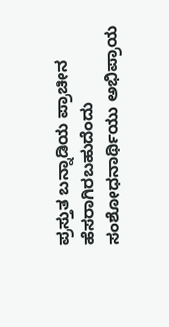ಪ್ರಸ್ತುತ ಬನ್ನಾಡಿಯ ಪ್ರಾಚೀನ‌ ಹೆಸರಾಗಿರಬಹುದೆಂದು ಸಂಶೋಧನಾರ್ಥಿಯು ಅಭಿಪ್ರಾಯ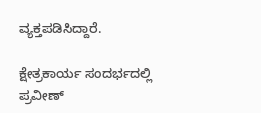ವ್ಯಕ್ತಪಡಿಸಿದ್ದಾರೆ.

ಕ್ಷೇತ್ರಕಾರ್ಯ ಸಂದರ್ಭದಲ್ಲಿ ಪ್ರವೀಣ್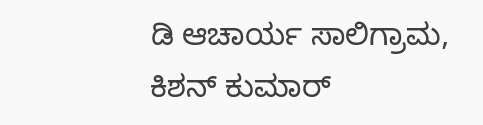ಡಿ ಆಚಾರ್ಯ ಸಾಲಿಗ್ರಾಮ, ಕಿಶನ್ ಕುಮಾರ್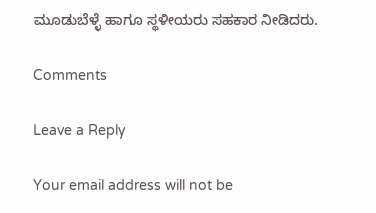ಮೂಡುಬೆಳ್ಳೆ ಹಾಗೂ ಸ್ಥಳೀಯರು ಸಹಕಾರ ನೀಡಿದರು‌.

Comments

Leave a Reply

Your email address will not be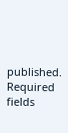published. Required fields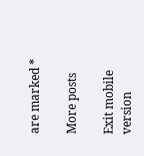are marked *

More posts

Exit mobile version